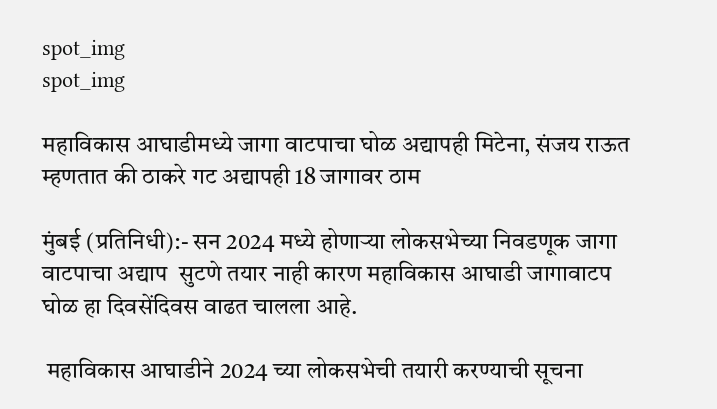spot_img
spot_img

महाविकास आघाडीमध्ये जागा वाटपाचा घोळ अद्यापही मिटेना, संजय राऊत म्हणतात की ठाकरे गट अद्यापही 18 जागावर ठाम

मुंबई (प्रतिनिधी):- सन 2024 मध्ये होणाऱ्या लोकसभेच्या निवडणूक जागा वाटपाचा अद्याप  सुटणे तयार नाही कारण महाविकास आघाडी जागावाटप घोळ हा दिवसेंदिवस वाढत चालला आहे.

 महाविकास आघाडीने 2024 च्या लोकसभेची तयारी करण्याची सूचना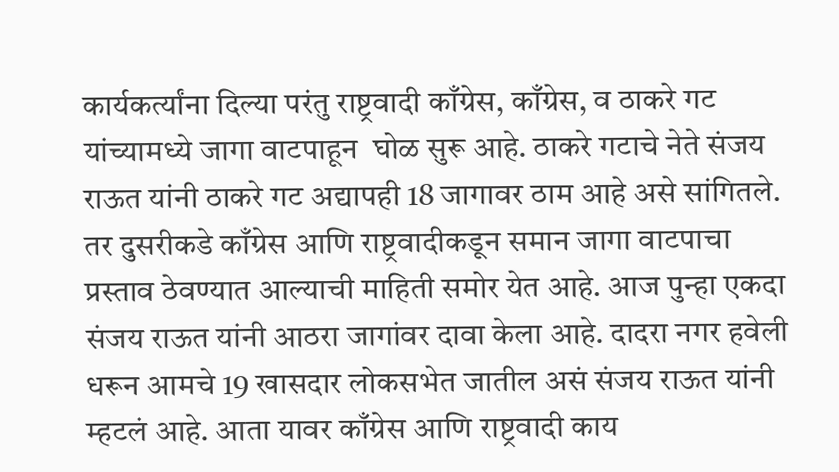कार्यकर्त्यांना दिल्या परंतु राष्ट्रवादी काँग्रेस, काँग्रेस, व ठाकरे गट यांच्यामध्ये जागा वाटपाहून  घोळ सुरू आहे. ठाकरे गटाचे नेते संजय राऊत यांनी ठाकरे गट अद्यापही 18 जागावर ठाम आहे असे सांगितले. तर दुसरीकडे काँग्रेस आणि राष्ट्रवादीकडून समान जागा वाटपाचा प्रस्ताव ठेवण्यात आल्याची माहिती समोर येत आहे. आज पुन्हा एकदा संजय राऊत यांनी आठरा जागांवर दावा केला आहे. दादरा नगर हवेली धरून आमचे 19 खासदार लोकसभेत जातील असं संजय राऊत यांनी म्हटलं आहे. आता यावर काँग्रेस आणि राष्ट्रवादी काय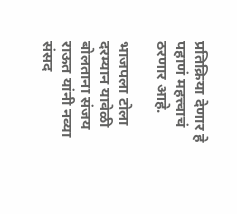प्रतिक्रिया देणार हे पहाणं महत्त्वाचं ठरणार आहे.

भाजपला टोला दरम्यान यावेळी बोलताना संजय राऊत यांनी नव्या संसद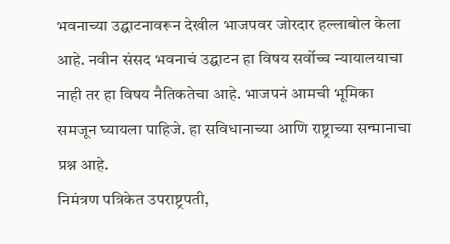भवनाच्या उद्घाटनावरून देखील भाजपवर जोरदार हल्लाबोल केला आहे. नवीन संसद भवनाचं उद्घाटन हा विषय सर्वोच्च न्यायालयाचा नाही तर हा विषय नैतिकतेचा आहे. भाजपनं आमची भूमिका समजून घ्यायला पाहिजे. हा सविधानाच्या आणि राष्ट्राच्या सन्मानाचा प्रश्न आहे.
निमंत्रण पत्रिकेत उपराष्ट्रपती,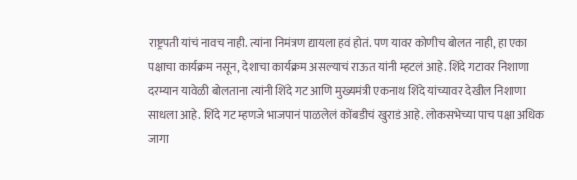राष्ट्रपती यांचं नावच नाही. त्यांना निमंत्रण द्यायला हवं होतं. पण यावर कोणीच बोलत नाही, हा एका पक्षाचा कार्यक्रम नसून, देशाचा कार्यक्रम असल्याचं राऊत यांनी म्हटलं आहे. शिंदे गटावर निशाणा दरम्यान यावेळी बोलताना त्यांनी शिंदे गट आणि मुख्यमंत्री एकनाथ शिंदे यांच्यावर देखील निशाणा साधला आहे. शिंदे गट म्हणजे भाजपानं पाळलेलं कोंबडीचं खुराडं आहे. लोकसभेच्या पाच पक्षा अधिक जागा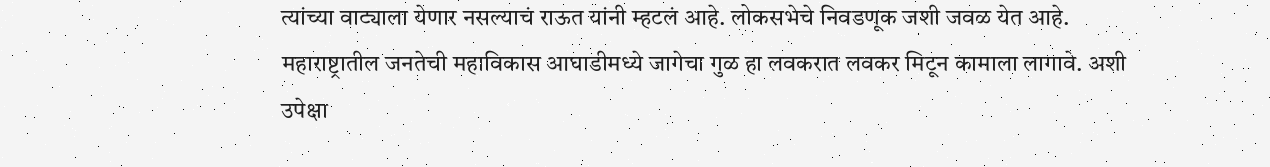त्यांच्या वाट्याला येणार नसल्याचं राऊत यांनी म्हटलं आहे. लोकसभेचे निवडणूक जशी जवळ येत आहे. महाराष्ट्रातील जनतेची महाविकास आघाडीमध्ये जागेचा गुळ हा लवकरात लवकर मिटून कामाला लागावे. अशी उपेक्षा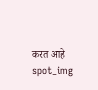करत आहे
spot_img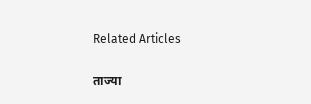Related Articles

ताज्या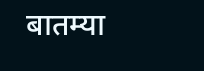बातम्या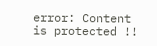error: Content is protected !!